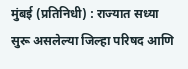मुंबई (प्रतिनिधी) : राज्यात सध्या सुरू असलेल्या जिल्हा परिषद आणि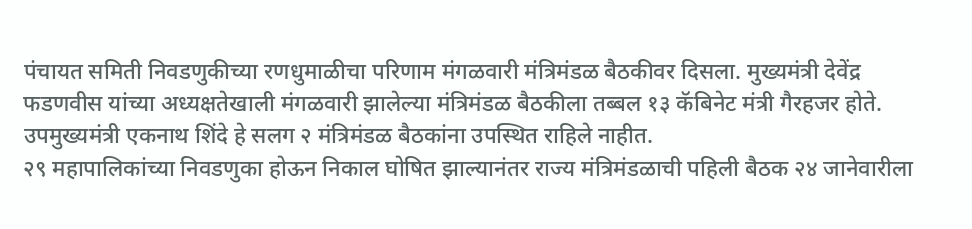पंचायत समिती निवडणुकीच्या रणधुमाळीचा परिणाम मंगळवारी मंत्रिमंडळ बैठकीवर दिसला. मुख्यमंत्री देवेंद्र फडणवीस यांच्या अध्यक्षतेखाली मंगळवारी झालेल्या मंत्रिमंडळ बैठकीला तब्बल १३ कॅबिनेट मंत्री गैरहजर होते. उपमुख्यमंत्री एकनाथ शिंदे हे सलग २ मंत्रिमंडळ बैठकांना उपस्थित राहिले नाहीत.
२९ महापालिकांच्या निवडणुका होऊन निकाल घोषित झाल्यानंतर राज्य मंत्रिमंडळाची पहिली बैठक २४ जानेवारीला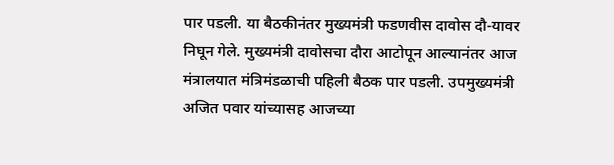पार पडली. या बैठकीनंतर मुख्यमंत्री फडणवीस दावोस दौ-यावर निघून गेले. मुख्यमंत्री दावोसचा दौरा आटोपून आल्यानंतर आज मंत्रालयात मंत्रिमंडळाची पहिली बैठक पार पडली. उपमुख्यमंत्री अजित पवार यांच्यासह आजच्या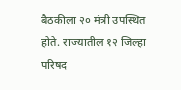बैठकीला २० मंत्री उपस्थित होते. राज्यातील १२ जिल्हा परिषद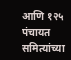आणि १२५ पंचायत समित्यांच्या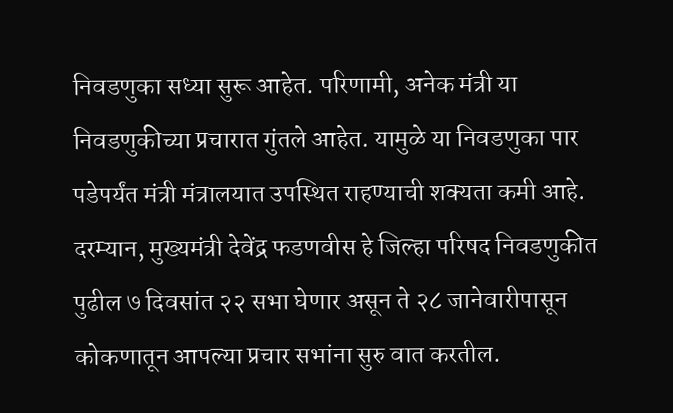निवडणुका सध्या सुरू आहेत. परिणामी, अनेक मंत्री या निवडणुकीच्या प्रचारात गुंतले आहेत. यामुळे या निवडणुका पार पडेपर्यंत मंत्री मंत्रालयात उपस्थित राहण्याची शक्यता कमी आहे.
दरम्यान, मुख्यमंत्री देवेंद्र फडणवीस हे जिल्हा परिषद निवडणुकीत पुढील ७ दिवसांत २२ सभा घेणार असून ते २८ जानेवारीपासून कोकणातून आपल्या प्रचार सभांना सुरु वात करतील.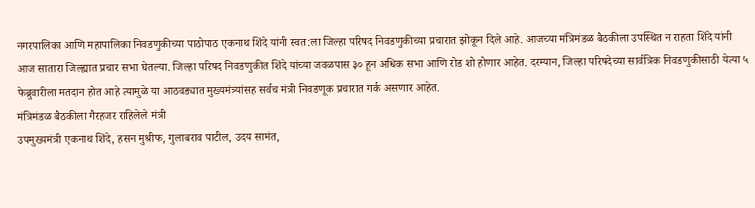नगरपालिका आणि महापालिका निवडणुकीच्या पाठोपाठ एकनाथ शिंदे यांनी स्वत:ला जिल्हा परिषद निवडणुकीच्या प्रचारात झोकून दिले आहे. आजच्या मंत्रिमंडळ बैठकीला उपस्थित न राहता शिंदे यांनी आज सातारा जिल्ह्यात प्रचार सभा घेतल्या. जिल्हा परिषद निवडणुकीत शिंदे यांच्या जवळपास ३० हून अधिक सभा आणि रोड शो होणार आहेत. दरम्यान, जिल्हा परिषदेच्या सार्वत्रिक निवडणुकीसाठी येत्या ५ फेब्रुवारीला मतदान होत आहे त्यामुळे या आठवड्यात मुख्यमंत्र्यांसह सर्वच मंत्री निवडणूक प्रचारात गर्क असणार आहेत.
मंत्रिमंडळ बैठकीला गैरहजर राहिलेले मंत्री
उपमुख्यमंत्री एकनाथ शिंदे, हसन मुश्रीफ, गुलाबराव पाटील, उदय सामंत,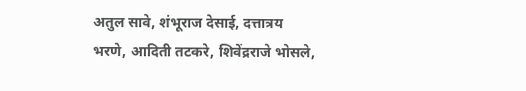अतुल सावे, शंभूराज देसाई, दत्तात्रय भरणे, आदिती तटकरे, शिवेंद्रराजे भोसले,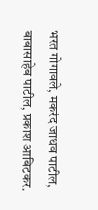भरत गोगावले, मकरंद जाधव पाटील, बाबासाहेब पाटील, प्रकाश आबिटकर.